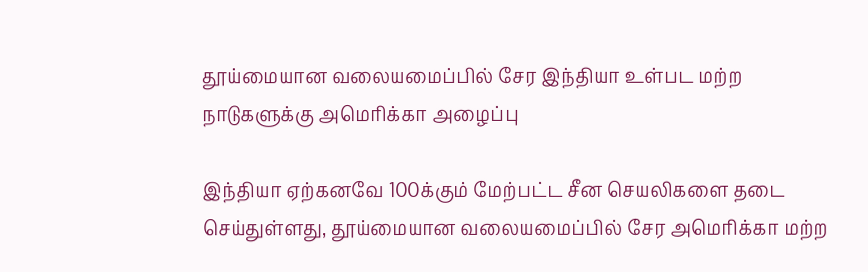தூய்மையான வலையமைப்பில் சேர இந்தியா உள்பட மற்ற நாடுகளுக்கு அமெரிக்கா அழைப்பு

இந்தியா ஏற்கனவே 100க்கும் மேற்பட்ட சீன செயலிகளை தடை செய்துள்ளது, தூய்மையான வலையமைப்பில் சேர அமெரிக்கா மற்ற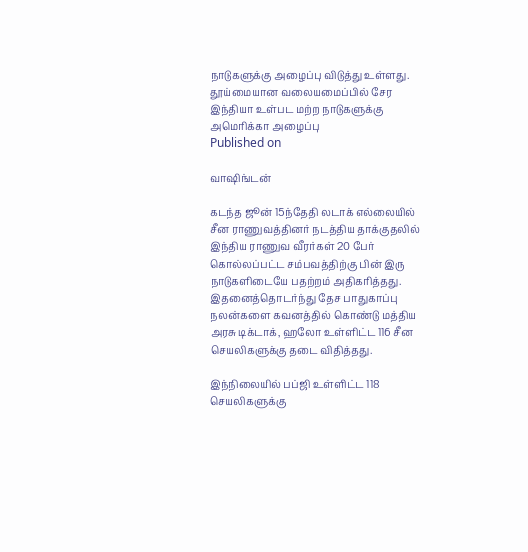நாடுகளுக்கு அழைப்பு விடுத்து உள்ளது.
தூய்மையான வலையமைப்பில் சேர இந்தியா உள்பட மற்ற நாடுகளுக்கு அமெரிக்கா அழைப்பு
Published on

வாஷிங்டன்

கடந்த ஜூன் 15ந்தேதி லடாக் எல்லையில் சீன ராணுவத்தினர் நடத்திய தாக்குதலில் இந்திய ராணுவ வீரர்கள் 20 பேர் கொல்லப்பட்ட சம்பவத்திற்கு பின் இரு நாடுகளிடையே பதற்றம் அதிகரித்தது. இதனைத்தொடர்ந்து தேச பாதுகாப்பு நலன்களை கவனத்தில் கொண்டு மத்திய அரசு டிக்டாக், ஹலோ உள்ளிட்ட 116 சீன செயலிகளுக்கு தடை விதித்தது.

இந்நிலையில் பப்ஜி உள்ளிட்ட 118 செயலிகளுக்கு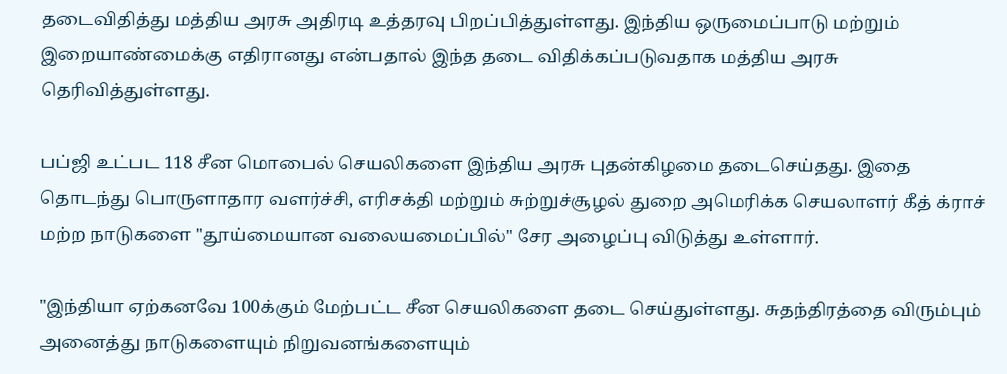தடைவிதித்து மத்திய அரசு அதிரடி உத்தரவு பிறப்பித்துள்ளது. இந்திய ஒருமைப்பாடு மற்றும் இறையாண்மைக்கு எதிரானது என்பதால் இந்த தடை விதிக்கப்படுவதாக மத்திய அரசு தெரிவித்துள்ளது.

பப்ஜி உட்பட 118 சீன மொபைல் செயலிகளை இந்திய அரசு புதன்கிழமை தடைசெய்தது. இதை தொடந்து பொருளாதார வளர்ச்சி, எரிசக்தி மற்றும் சுற்றுச்சூழல் துறை அமெரிக்க செயலாளர் கீத் க்ராச் மற்ற நாடுகளை "தூய்மையான வலையமைப்பில்" சேர அழைப்பு விடுத்து உள்ளார்.

"இந்தியா ஏற்கனவே 100க்கும் மேற்பட்ட சீன செயலிகளை தடை செய்துள்ளது. சுதந்திரத்தை விரும்பும் அனைத்து நாடுகளையும் நிறுவனங்களையும்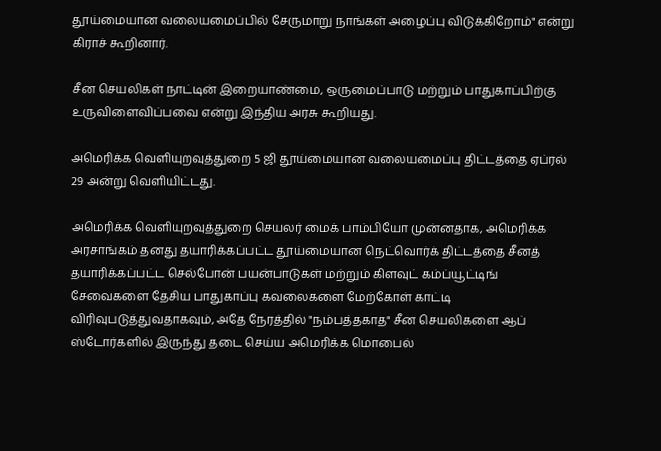தூய்மையான வலையமைப்பில் சேருமாறு நாங்கள் அழைப்பு விடுக்கிறோம்" என்று கிராச் கூறினார்.

சீன செயலிகள் நாட்டின் இறையாண்மை, ஒருமைப்பாடு மற்றும் பாதுகாப்பிற்கு உருவிளைவிப்பவை என்று இந்திய அரசு கூறியது.

அமெரிக்க வெளியுறவுத்துறை 5 ஜி தூய்மையான வலையமைப்பு திட்டத்தை ஏப்ரல் 29 அன்று வெளியிட்டது.

அமெரிக்க வெளியுறவுத்துறை செயலர் மைக் பாம்பியோ முன்னதாக, அமெரிக்க அரசாங்கம் தனது தயாரிக்கப்பட்ட தூய்மையான நெட்வொர்க் திட்டத்தை சீனத் தயாரிக்கப்பட்ட செல்போன் பயன்பாடுகள் மற்றும் கிளவுட் கம்ப்யூட்டிங் சேவைகளை தேசிய பாதுகாப்பு கவலைகளை மேற்கோள் காட்டி விரிவுபடுத்துவதாகவும், அதே நேரத்தில் "நம்பத்தகாத" சீன செயலிகளை ஆப் ஸ்டோர்களில் இருந்து தடை செய்ய அமெரிக்க மொபைல்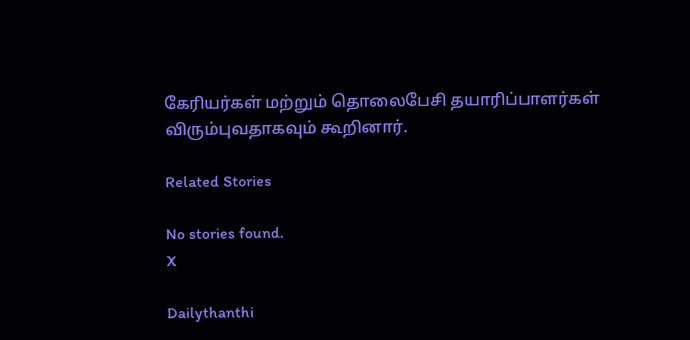கேரியர்கள் மற்றும் தொலைபேசி தயாரிப்பாளர்கள் விரும்புவதாகவும் கூறினார்.

Related Stories

No stories found.
X

Dailythanthi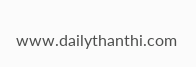www.dailythanthi.com